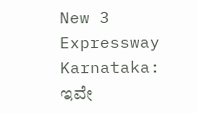New 3 Expressway Karnataka: ಇವೇ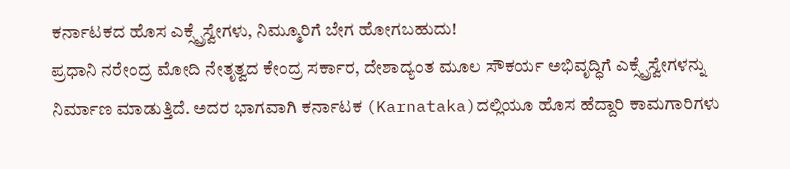ಕರ್ನಾಟಕದ ಹೊಸ ಎಕ್ಸ್ಪ್ರೆಸ್ವೇಗಳು, ನಿಮ್ಮೂರಿಗೆ ಬೇಗ ಹೋಗಬಹುದು!
ಪ್ರಧಾನಿ ನರೇಂದ್ರ ಮೋದಿ ನೇತೃತ್ವದ ಕೇಂದ್ರ ಸರ್ಕಾರ, ದೇಶಾದ್ಯಂತ ಮೂಲ ಸೌಕರ್ಯ ಅಭಿವೃದ್ಧಿಗೆ ಎಕ್ಸ್ಪ್ರೆಸ್ವೇಗಳನ್ನು ನಿರ್ಮಾಣ ಮಾಡುತ್ತಿದೆ. ಅದರ ಭಾಗವಾಗಿ ಕರ್ನಾಟಕ (Karnataka)ದಲ್ಲಿಯೂ ಹೊಸ ಹೆದ್ದಾರಿ ಕಾಮಗಾರಿಗಳು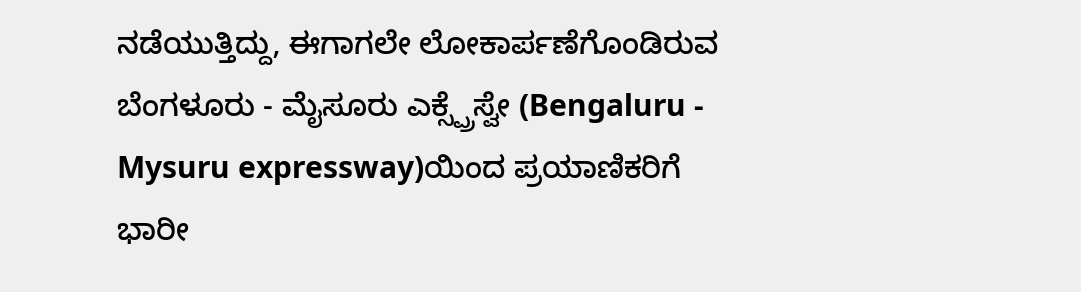ನಡೆಯುತ್ತಿದ್ದು, ಈಗಾಗಲೇ ಲೋಕಾರ್ಪಣೆಗೊಂಡಿರುವ ಬೆಂಗಳೂರು - ಮೈಸೂರು ಎಕ್ಸ್ಪ್ರೆಸ್ವೇ (Bengaluru - Mysuru expressway)ಯಿಂದ ಪ್ರಯಾಣಿಕರಿಗೆ ಭಾರೀ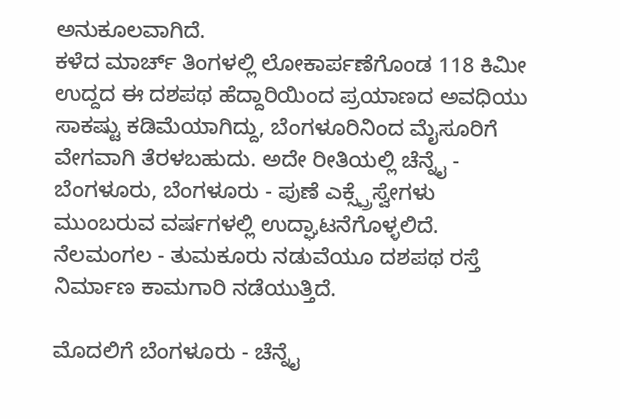ಅನುಕೂಲವಾಗಿದೆ.
ಕಳೆದ ಮಾರ್ಚ್ ತಿಂಗಳಲ್ಲಿ ಲೋಕಾರ್ಪಣೆಗೊಂಡ 118 ಕಿಮೀ ಉದ್ದದ ಈ ದಶಪಥ ಹೆದ್ದಾರಿಯಿಂದ ಪ್ರಯಾಣದ ಅವಧಿಯು ಸಾಕಷ್ಟು ಕಡಿಮೆಯಾಗಿದ್ದು, ಬೆಂಗಳೂರಿನಿಂದ ಮೈಸೂರಿಗೆ ವೇಗವಾಗಿ ತೆರಳಬಹುದು. ಅದೇ ರೀತಿಯಲ್ಲಿ ಚೆನ್ನೈ - ಬೆಂಗಳೂರು, ಬೆಂಗಳೂರು - ಪುಣೆ ಎಕ್ಸ್ಪ್ರೆಸ್ವೇಗಳು ಮುಂಬರುವ ವರ್ಷಗಳಲ್ಲಿ ಉದ್ಘಾಟನೆಗೊಳ್ಳಲಿದೆ. ನೆಲಮಂಗಲ - ತುಮಕೂರು ನಡುವೆಯೂ ದಶಪಥ ರಸ್ತೆ ನಿರ್ಮಾಣ ಕಾಮಗಾರಿ ನಡೆಯುತ್ತಿದೆ.

ಮೊದಲಿಗೆ ಬೆಂಗಳೂರು - ಚೆನ್ನೈ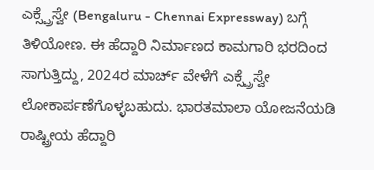ಎಕ್ಸ್ಪ್ರೆಸ್ವೇ (Bengaluru - Chennai Expressway) ಬಗ್ಗೆ ತಿಳಿಯೋಣ. ಈ ಹೆದ್ದಾರಿ ನಿರ್ಮಾಣದ ಕಾಮಗಾರಿ ಭರದಿಂದ ಸಾಗುತ್ತಿದ್ದು, 2024ರ ಮಾರ್ಚ್ ವೇಳೆಗೆ ಎಕ್ಸ್ಪ್ರೆಸ್ವೇ ಲೋಕಾರ್ಪಣೆಗೊಳ್ಳಬಹುದು. ಭಾರತಮಾಲಾ ಯೋಜನೆಯಡಿ ರಾಷ್ಟ್ರೀಯ ಹೆದ್ದಾರಿ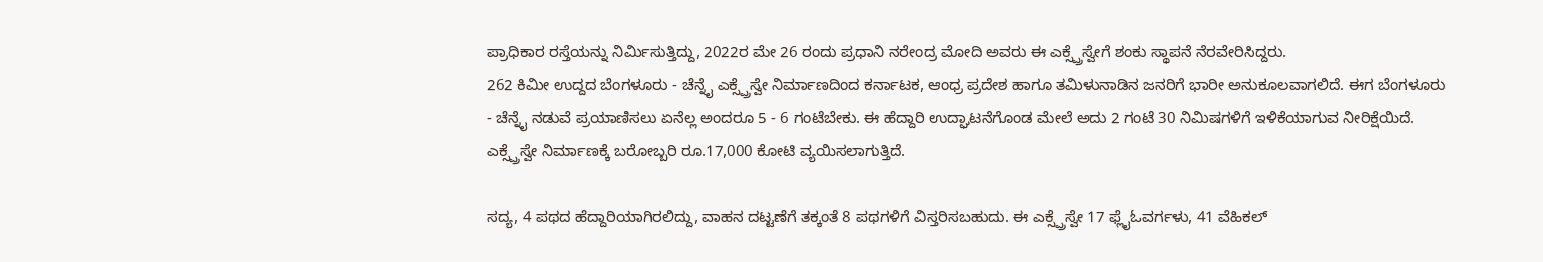ಪ್ರಾಧಿಕಾರ ರಸ್ತೆಯನ್ನು ನಿರ್ಮಿಸುತ್ತಿದ್ದು, 2022ರ ಮೇ 26 ರಂದು ಪ್ರಧಾನಿ ನರೇಂದ್ರ ಮೋದಿ ಅವರು ಈ ಎಕ್ಸ್ಪ್ರೆಸ್ವೇಗೆ ಶಂಕು ಸ್ಥಾಪನೆ ನೆರವೇರಿಸಿದ್ದರು.
262 ಕಿಮೀ ಉದ್ದದ ಬೆಂಗಳೂರು - ಚೆನ್ನೈ ಎಕ್ಸ್ಪ್ರೆಸ್ವೇ ನಿರ್ಮಾಣದಿಂದ ಕರ್ನಾಟಕ, ಆಂಧ್ರ ಪ್ರದೇಶ ಹಾಗೂ ತಮಿಳುನಾಡಿನ ಜನರಿಗೆ ಭಾರೀ ಅನುಕೂಲವಾಗಲಿದೆ. ಈಗ ಬೆಂಗಳೂರು - ಚೆನ್ನೈ ನಡುವೆ ಪ್ರಯಾಣಿಸಲು ಏನೆಲ್ಲ ಅಂದರೂ 5 - 6 ಗಂಟೆಬೇಕು. ಈ ಹೆದ್ದಾರಿ ಉದ್ಘಾಟನೆಗೊಂಡ ಮೇಲೆ ಅದು 2 ಗಂಟೆ 30 ನಿಮಿಷಗಳಿಗೆ ಇಳಿಕೆಯಾಗುವ ನೀರಿಕ್ಷೆಯಿದೆ. ಎಕ್ಸ್ಪ್ರೆಸ್ವೇ ನಿರ್ಮಾಣಕ್ಕೆ ಬರೋಬ್ಬರಿ ರೂ.17,000 ಕೋಟಿ ವ್ಯಯಿಸಲಾಗುತ್ತಿದೆ.

ಸದ್ಯ, 4 ಪಥದ ಹೆದ್ದಾರಿಯಾಗಿರಲಿದ್ದು, ವಾಹನ ದಟ್ಟಣೆಗೆ ತಕ್ಕಂತೆ 8 ಪಥಗಳಿಗೆ ವಿಸ್ತರಿಸಬಹುದು. ಈ ಎಕ್ಸ್ಪ್ರೆಸ್ವೇ 17 ಫ್ಲೈಓವರ್ಗಳು, 41 ವೆಹಿಕಲ್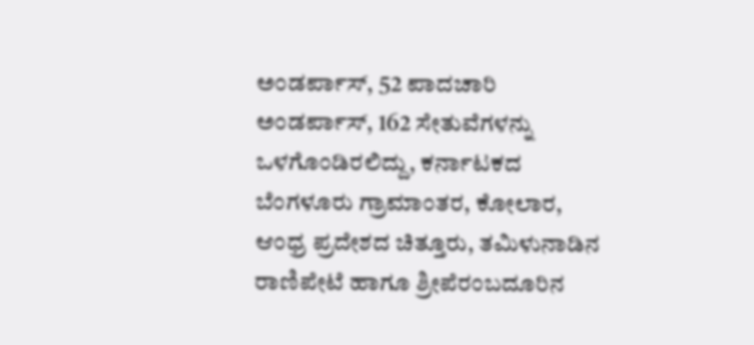ಅಂಡರ್ಪಾಸ್, 52 ಪಾದಚಾರಿ ಅಂಡರ್ಪಾಸ್, 162 ಸೇತುವೆಗಳನ್ನು ಒಳಗೊಂಡಿರಲಿದ್ದು, ಕರ್ನಾಟಕದ ಬೆಂಗಳೂರು ಗ್ರಾಮಾಂತರ, ಕೋಲಾರ, ಆಂಧ್ರ ಪ್ರದೇಶದ ಚಿತ್ತೂರು, ತಮಿಳುನಾಡಿನ ರಾಣಿಪೇಟೆ ಹಾಗೂ ಶ್ರೀಪೆರಂಬದೂರಿನ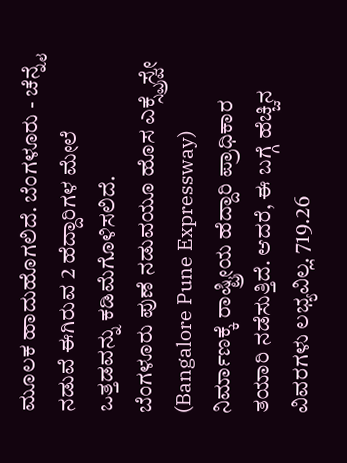ಮೂಲಕ ಹಾದುಹೊಗಲಿದೆ. ಬೆಂಗಳೂರು - ಚೆನ್ನೈ ನಡುವೆ ಈಗಿರುವ 2 ಹೆದ್ದಾರಿಗಳ ಮೇಲೆ ಒತ್ತಡವನ್ನು ಕಡಿಮೆಗೊಳಿಸಲಿದೆ.
ಬೆಂಗಳೂರು ಪುಣೆ ನಡುವಯೂ ಹೊಸ ಎಕ್ಸ್ಪ್ರೆಸ್ವೇ (Bangalore Pune Expressway) ನಿರ್ಮಾಣಕ್ಕೆ ರಾಷ್ಟ್ರೀಯ ಹೆದ್ದಾರಿ ಪ್ರಾಧಿಕಾರ ತಯಾರಿ ನಡೆಸುತ್ತಿದೆ. ಆದರೆ, ಈ ಬಗ್ಗೆ ಹೆಚ್ಚಿನ ವಿವರಗಳು ಲಭ್ಯವಿಲ್ಲ. 719.26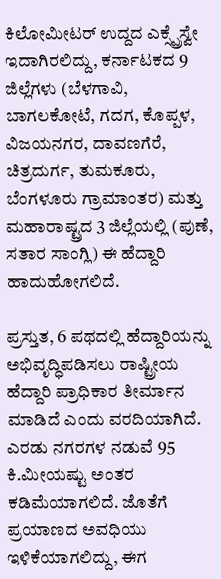ಕಿಲೋಮೀಟರ್ ಉದ್ದದ ಎಕ್ಸ್ಪ್ರೆಸ್ವೇ ಇದಾಗಿರಲಿದ್ದು, ಕರ್ನಾಟಕದ 9 ಜಿಲ್ಲೆಗಳು (ಬೆಳಗಾವಿ, ಬಾಗಲಕೋಟೆ, ಗದಗ, ಕೊಪ್ಪಳ, ವಿಜಯನಗರ, ದಾವಣಗೆರೆ, ಚಿತ್ರದುರ್ಗ, ತುಮಕೂರು, ಬೆಂಗಳೂರು ಗ್ರಾಮಾಂತರ) ಮತ್ತು ಮಹಾರಾಷ್ಟ್ರದ 3 ಜಿಲ್ಲೆಯಲ್ಲಿ (ಪುಣೆ, ಸತಾರ ಸಾಂಗ್ಲಿ) ಈ ಹೆದ್ದಾರಿ ಹಾದುಹೋಗಲಿದೆ.

ಪ್ರಸ್ತುತ, 6 ಪಥದಲ್ಲಿ ಹೆದ್ದಾರಿಯನ್ನು ಅಭಿವೃದ್ಧಿಪಡಿಸಲು ರಾಷ್ಟ್ರೀಯ ಹೆದ್ದಾರಿ ಪ್ರಾಧಿಕಾರ ತೀರ್ಮಾನ ಮಾಡಿದೆ ಎಂದು ವರದಿಯಾಗಿದೆ. ಎರಡು ನಗರಗಳ ನಡುವೆ 95 ಕಿ.ಮೀಯಷ್ಟು ಅಂತರ ಕಡಿಮೆಯಾಗಲಿದೆ. ಜೊತೆಗೆ ಪ್ರಯಾಣದ ಅವಧಿಯು ಇಳಿಕೆಯಾಗಲಿದ್ದು, ಈಗ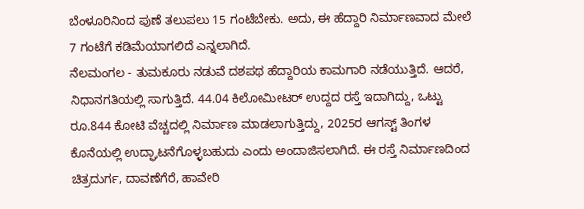ಬೆಂಳೂರಿನಿಂದ ಪುಣೆ ತಲುಪಲು 15 ಗಂಟೆಬೇಕು. ಅದು, ಈ ಹೆದ್ದಾರಿ ನಿರ್ಮಾಣವಾದ ಮೇಲೆ 7 ಗಂಟೆಗೆ ಕಡಿಮೆಯಾಗಲಿದೆ ಎನ್ನಲಾಗಿದೆ.
ನೆಲಮಂಗಲ - ತುಮಕೂರು ನಡುವೆ ದಶಪಥ ಹೆದ್ದಾರಿಯ ಕಾಮಗಾರಿ ನಡೆಯುತ್ತಿದೆ. ಆದರೆ, ನಿಧಾನಗತಿಯಲ್ಲಿ ಸಾಗುತ್ತಿದೆ. 44.04 ಕಿಲೋಮೀಟರ್ ಉದ್ದದ ರಸ್ತೆ ಇದಾಗಿದ್ದು, ಒಟ್ಟು ರೂ.844 ಕೋಟಿ ವೆಚ್ಚದಲ್ಲಿ ನಿರ್ಮಾಣ ಮಾಡಲಾಗುತ್ತಿದ್ದು, 2025ರ ಆಗಸ್ಟ್ ತಿಂಗಳ ಕೊನೆಯಲ್ಲಿ ಉದ್ಘಾಟನೆಗೊಳ್ಳಬಹುದು ಎಂದು ಅಂದಾಜಿಸಲಾಗಿದೆ. ಈ ರಸ್ತೆ ನಿರ್ಮಾಣದಿಂದ ಚಿತ್ರದುರ್ಗ, ದಾವಣೆಗೆರೆ, ಹಾವೇರಿ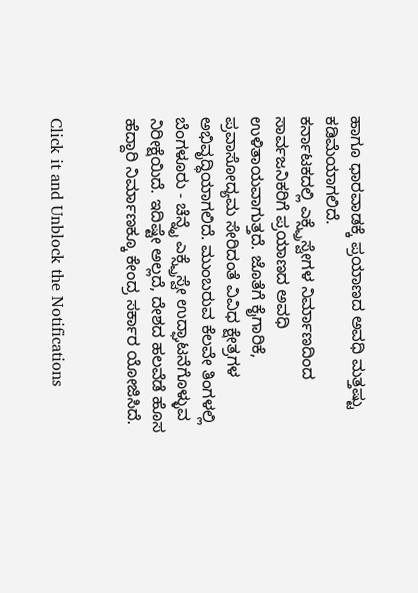ಹಾಗೂ ಧಾರವಾಡಕ್ಕೆ ಪ್ರಯಾಣದ ಅವಧಿ ಮತ್ತಷ್ಟು ಕಡಿಮೆಯಾಗಲಿದೆ.
ಕರ್ನಾಟಕದಲ್ಲಿ ಎಕ್ಸ್ಪ್ರೆಸ್ವೇಗಳ ನಿರ್ಮಾಣದಿಂದ ಸಾರ್ವಜನಿಕರಿಗೆ ಪ್ರಯಾಣದ ಅವಧಿ ಉಳಿತಾಯವಾಗುತ್ತದೆ. ಜೊತೆಗೆ ಕೈಗಾರಿಕೆ, ಪ್ರವಾಸೋದ್ಯಮ ಸೇರಿದಂತೆ ವಿವಿಧ ಕ್ಷೇತ್ರಗಳ ಅಭಿವೃದ್ಧಿಯಾಗಲಿದೆ. ಮುಂಬರುವ ಕೆಲವೇ ತಿಂಗಳಲ್ಲಿ ಬೆಂಗಳೂರು - ಚೆನ್ನೈ ಎಕ್ಸ್ಪ್ರೆಸ್ವೇ ಉದ್ಘಾಟನೆಗೊಳ್ಳುವ ನಿರೀಕ್ಷೆಯಿದೆ. ಇದಿಷ್ಟೇ ಅಲ್ಲದೆ, ದೇಶದ ಹಲವೆಡೆ ಹೊಸ ಹೆದ್ದಾರಿ ನಿರ್ಮಾಣಕ್ಕೂ ಕೇಂದ್ರ ಸರ್ಕಾರ ಯೋಜಿಸಿದೆ.


Click it and Unblock the Notifications